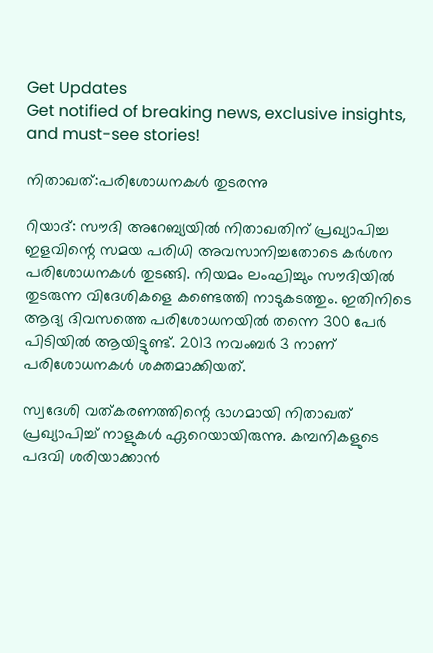Get Updates
Get notified of breaking news, exclusive insights, and must-see stories!

നിതാഖത്:പരിശോധനകള്‍ തുടരന്നു

റിയാദ്: സൗദി അറേബ്യയില്‍ നിതാഖതിന് പ്രഖ്യാപിച്ച ഇളവിന്റെ സമയ പരിധി അവസാനിച്ചതോടെ കര്‍ശന പരിശോധനകള്‍ തുടങ്ങി. നിയമം ലംഘിച്ചും സൗദിയില്‍ തുടരുന്ന വിദേശികളെ കണ്ടെത്തി നാടുകടത്തും. ഇതിനിടെ ആദ്യ ദിവസത്തെ പരിശോധനയില്‍ തന്നെ 300 പേര്‍ പിടിയില്‍ ആയിട്ടുണ്ട്. 2013 നവംബര്‍ 3 നാണ് പരിശോധനകള്‍ ശക്തമാക്കിയത്.

സ്വദേശി വത്കരണത്തിന്റെ ഭാഗമായി നിതാഖത് പ്രഖ്യാപിച്ച് നാളുകള്‍ ഏറെയായിരുന്നു. കമ്പനികളുടെ പദവി ശരിയാക്കാന്‍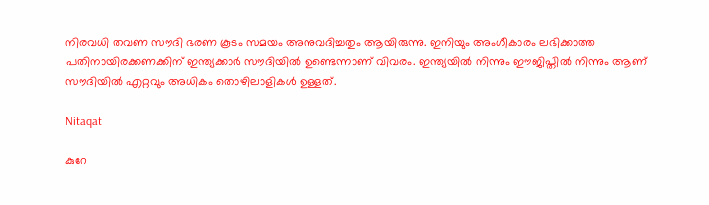നിരവധി തവണ സൗദി ഭരണ കൂടം സമയം അനുവദിച്ചതും ആയിരുന്നു. ഇനിയും അംഗീകാരം ലഭിക്കാത്ത പതിനായിരക്കണക്കിന് ഇന്ത്യക്കാര്‍ സൗദിയില്‍ ഉണ്ടെന്നാണ് വിവരം. ഇന്ത്യയില്‍ നിന്നും ഈജിപ്തില്‍ നിന്നും ആണ് സൗദിയില്‍ എറ്റവും അധികം തൊഴിലാളികള്‍ ഉള്ളത്.

Nitaqat

കുറേ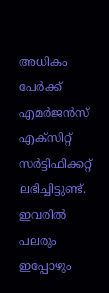അധികം പേര്‍ക്ക് എമര്‍ജന്‍സ് എക്‌സിറ്റ് സര്‍ട്ടിഫിക്കറ്റ് ലഭിച്ചിട്ടുണ്ട്. ഇവരില്‍ പലരും ഇപ്പോഴും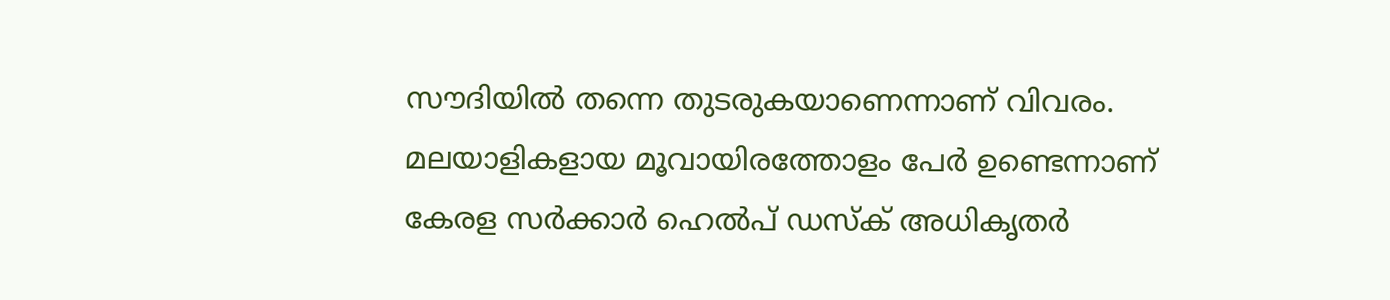സൗദിയില്‍ തന്നെ തുടരുകയാണെന്നാണ് വിവരം. മലയാളികളായ മൂവായിരത്തോളം പേര്‍ ഉണ്ടെന്നാണ് കേരള സര്‍ക്കാര്‍ ഹെല്‍പ് ഡസ്‌ക് അധികൃതര്‍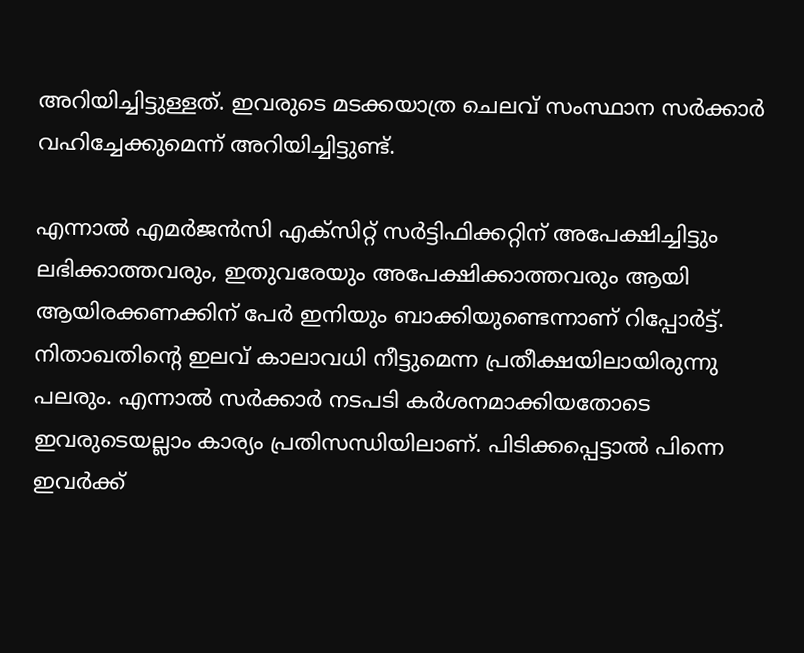അറിയിച്ചിട്ടുള്ളത്. ഇവരുടെ മടക്കയാത്ര ചെലവ് സംസ്ഥാന സര്‍ക്കാര്‍ വഹിച്ചേക്കുമെന്ന് അറിയിച്ചിട്ടുണ്ട്.

എന്നാല്‍ എമര്‍ജന്‍സി എക്‌സിറ്റ് സര്‍ട്ടിഫിക്കറ്റിന് അപേക്ഷിച്ചിട്ടും ലഭിക്കാത്തവരും, ഇതുവരേയും അപേക്ഷിക്കാത്തവരും ആയി ആയിരക്കണക്കിന് പേര്‍ ഇനിയും ബാക്കിയുണ്ടെന്നാണ് റിപ്പോര്‍ട്ട്. നിതാഖതിന്റെ ഇലവ് കാലാവധി നീട്ടുമെന്ന പ്രതീക്ഷയിലായിരുന്നു പലരും. എന്നാല്‍ സര്‍ക്കാര്‍ നടപടി കര്‍ശനമാക്കിയതോടെ ഇവരുടെയല്ലാം കാര്യം പ്രതിസന്ധിയിലാണ്. പിടിക്കപ്പെട്ടാല്‍ പിന്നെ ഇവര്‍ക്ക്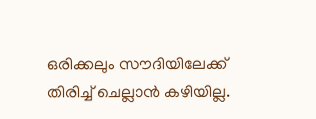ഒരിക്കലും സൗദിയിലേക്ക് തിരിച്ച് ചെല്ലാന്‍ കഴിയില്ല.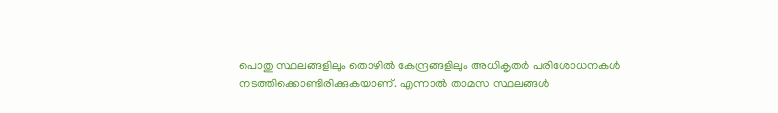പൊതു സ്ഥലങ്ങളിലും തൊഴില്‍ കേന്ദ്രങ്ങളിലും അധികൃതര്‍ പരിശോധനകള്‍ നടത്തിക്കൊണ്ടിരിക്കുകയാണ്. എന്നാല്‍ താമസ സ്ഥലങ്ങള്‍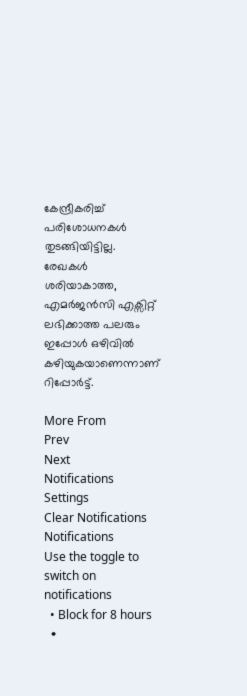കേന്ദ്രീകരിച്ച് പരിശോധനകള്‍ തുടങ്ങിയിട്ടില്ല. രേഖകള്‍ ശരിയാകാത്ത, എമര്‍ജന്‍സി എക്സിറ്റ് ലഭിക്കാത്ത പലരും ഇപ്പോള്‍ ഒഴിവില്‍ കഴിയുകയാണെന്നാണ് റിപ്പോര്‍ട്ട്.

More From
Prev
Next
Notifications
Settings
Clear Notifications
Notifications
Use the toggle to switch on notifications
  • Block for 8 hours
  •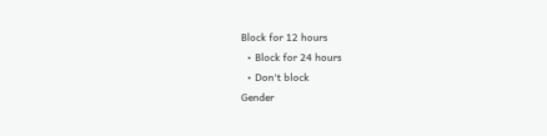Block for 12 hours
  • Block for 24 hours
  • Don't block
Gender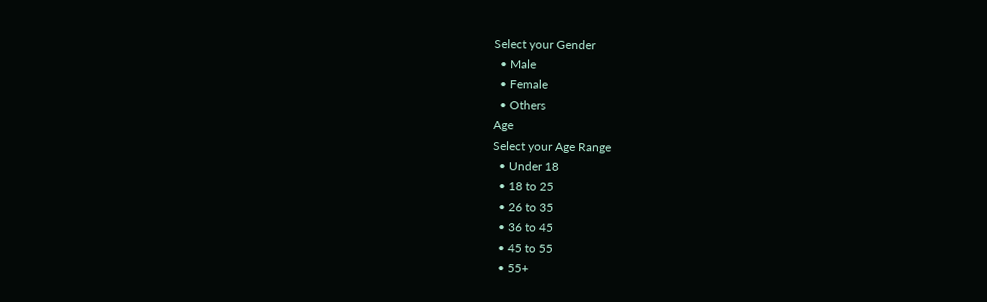Select your Gender
  • Male
  • Female
  • Others
Age
Select your Age Range
  • Under 18
  • 18 to 25
  • 26 to 35
  • 36 to 45
  • 45 to 55
  • 55+